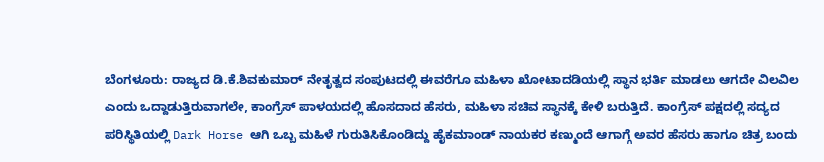ಬೆಂಗಳೂರು: ರಾಜ್ಯದ ಡಿ.ಕೆ.ಶಿವಕುಮಾರ್ ನೇತೃತ್ವದ ಸಂಪುಟದಲ್ಲಿ ಈವರೆಗೂ ಮಹಿಳಾ ಖೋಟಾದಡಿಯಲ್ಲಿ ಸ್ಥಾನ ಭರ್ತಿ ಮಾಡಲು ಆಗದೇ ವಿಲವಿಲ ಎಂದು ಒದ್ದಾಡುತ್ತಿರುವಾಗಲೇ, ಕಾಂಗ್ರೆಸ್ ಪಾಳಯದಲ್ಲಿ ಹೊಸದಾದ ಹೆಸರು, ಮಹಿಳಾ ಸಚಿವ ಸ್ಥಾನಕ್ಕೆ ಕೇಳಿ ಬರುತ್ತಿದೆ. ಕಾಂಗ್ರೆಸ್ ಪಕ್ಷದಲ್ಲಿ ಸದ್ಯದ ಪರಿಸ್ಥಿತಿಯಲ್ಲಿ Dark Horse ಆಗಿ ಒಬ್ಬ ಮಹಿಳೆ ಗುರುತಿಸಿಕೊಂಡಿದ್ದು ಹೈಕಮಾಂಡ್ ನಾಯಕರ ಕಣ್ಮುಂದೆ ಆಗಾಗ್ಗೆ ಅವರ ಹೆಸರು ಹಾಗೂ ಚಿತ್ರ ಬಂದು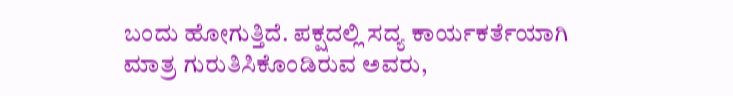ಬಂದು ಹೋಗುತ್ತಿದೆ. ಪಕ್ಷದಲ್ಲಿ ಸದ್ಯ ಕಾರ್ಯಕರ್ತೆಯಾಗಿ ಮಾತ್ರ ಗುರುತಿಸಿಕೊಂಡಿರುವ ಅವರು,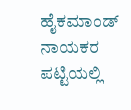ಹೈಕಮಾಂಡ್ ನಾಯಕರ ಪಟ್ಟಿಯಲ್ಲಿ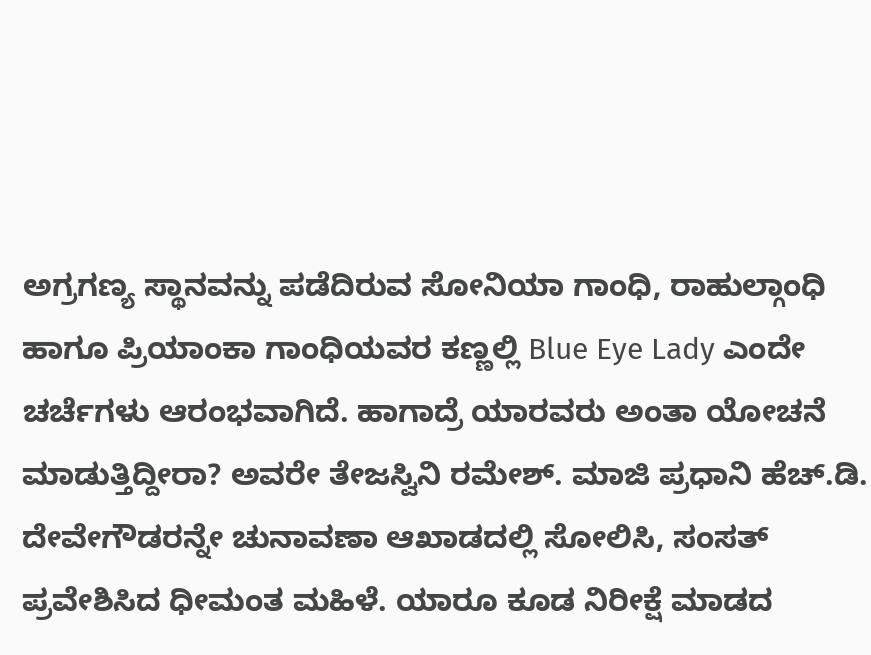ಅಗ್ರಗಣ್ಯ ಸ್ಥಾನವನ್ನು ಪಡೆದಿರುವ ಸೋನಿಯಾ ಗಾಂಧಿ, ರಾಹುಲ್ಗಾಂಧಿ ಹಾಗೂ ಪ್ರಿಯಾಂಕಾ ಗಾಂಧಿಯವರ ಕಣ್ಣಲ್ಲಿ Blue Eye Lady ಎಂದೇ ಚರ್ಚೆಗಳು ಆರಂಭವಾಗಿದೆ. ಹಾಗಾದ್ರೆ ಯಾರವರು ಅಂತಾ ಯೋಚನೆ ಮಾಡುತ್ತಿದ್ದೀರಾ? ಅವರೇ ತೇಜಸ್ವಿನಿ ರಮೇಶ್. ಮಾಜಿ ಪ್ರಧಾನಿ ಹೆಚ್.ಡಿ. ದೇವೇಗೌಡರನ್ನೇ ಚುನಾವಣಾ ಆಖಾಡದಲ್ಲಿ ಸೋಲಿಸಿ, ಸಂಸತ್ ಪ್ರವೇಶಿಸಿದ ಧೀಮಂತ ಮಹಿಳೆ. ಯಾರೂ ಕೂಡ ನಿರೀಕ್ಷೆ ಮಾಡದ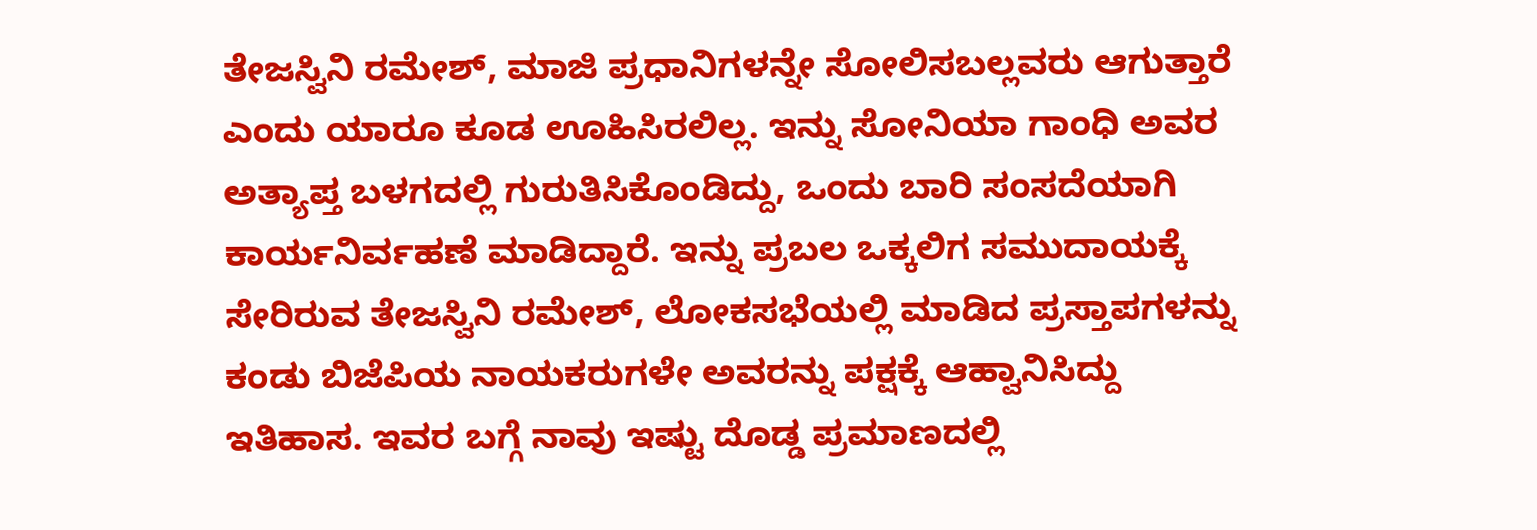ತೇಜಸ್ವಿನಿ ರಮೇಶ್, ಮಾಜಿ ಪ್ರಧಾನಿಗಳನ್ನೇ ಸೋಲಿಸಬಲ್ಲವರು ಆಗುತ್ತಾರೆ ಎಂದು ಯಾರೂ ಕೂಡ ಊಹಿಸಿರಲಿಲ್ಲ. ಇನ್ನು ಸೋನಿಯಾ ಗಾಂಧಿ ಅವರ ಅತ್ಯಾಪ್ತ ಬಳಗದಲ್ಲಿ ಗುರುತಿಸಿಕೊಂಡಿದ್ದು, ಒಂದು ಬಾರಿ ಸಂಸದೆಯಾಗಿ ಕಾರ್ಯನಿರ್ವಹಣೆ ಮಾಡಿದ್ದಾರೆ. ಇನ್ನು ಪ್ರಬಲ ಒಕ್ಕಲಿಗ ಸಮುದಾಯಕ್ಕೆ ಸೇರಿರುವ ತೇಜಸ್ವಿನಿ ರಮೇಶ್, ಲೋಕಸಭೆಯಲ್ಲಿ ಮಾಡಿದ ಪ್ರಸ್ತಾಪಗಳನ್ನು ಕಂಡು ಬಿಜೆಪಿಯ ನಾಯಕರುಗಳೇ ಅವರನ್ನು ಪಕ್ಷಕ್ಕೆ ಆಹ್ವಾನಿಸಿದ್ದು ಇತಿಹಾಸ. ಇವರ ಬಗ್ಗೆ ನಾವು ಇಷ್ಟು ದೊಡ್ಡ ಪ್ರಮಾಣದಲ್ಲಿ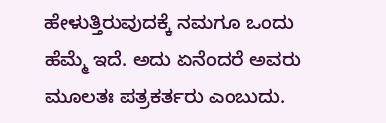ಹೇಳುತ್ತಿರುವುದಕ್ಕೆ ನಮಗೂ ಒಂದು ಹೆಮ್ಮೆ ಇದೆ. ಅದು ಏನೆಂದರೆ ಅವರು ಮೂಲತಃ ಪತ್ರಕರ್ತರು ಎಂಬುದು.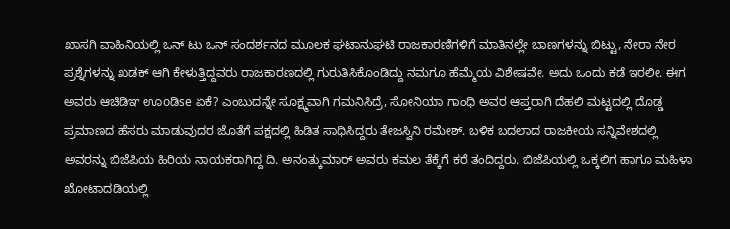ಖಾಸಗಿ ವಾಹಿನಿಯಲ್ಲಿ ಒನ್ ಟು ಒನ್ ಸಂದರ್ಶನದ ಮೂಲಕ ಘಟಾನುಘಟಿ ರಾಜಕಾರಣಿಗಳಿಗೆ ಮಾತಿನಲ್ಲೇ ಬಾಣಗಳನ್ನು ಬಿಟ್ಟು, ನೇರಾ ನೇರ ಪ್ರಶ್ನೆಗಳನ್ನು ಖಡಕ್ ಆಗಿ ಕೇಳುತ್ತಿದ್ದವರು ರಾಜಕಾರಣದಲ್ಲಿ ಗುರುತಿಸಿಕೊಂಡಿದ್ದು ನಮಗೂ ಹೆಮ್ಮೆಯ ವಿಶೇಷವೇ. ಅದು ಒಂದು ಕಡೆ ಇರಲೀ. ಈಗ ಅವರು ಆಚಿಡಿಞ ಊoಡಿse ಏಕೆ? ಎಂಬುದನ್ನೇ ಸೂಕ್ಷ್ಮವಾಗಿ ಗಮನಿಸಿದ್ರೆ, ಸೋನಿಯಾ ಗಾಂಧಿ ಅವರ ಆಪ್ತರಾಗಿ ದೆಹಲಿ ಮಟ್ಟದಲ್ಲಿ ದೊಡ್ಡ ಪ್ರಮಾಣದ ಹೆಸರು ಮಾಡುವುದರ ಜೊತೆಗೆ ಪಕ್ಷದಲ್ಲಿ ಹಿಡಿತ ಸಾಧಿಸಿದ್ದರು ತೇಜಸ್ವಿನಿ ರಮೇಶ್. ಬಳಿಕ ಬದಲಾದ ರಾಜಕೀಯ ಸನ್ನಿವೇಶದಲ್ಲಿ ಅವರನ್ನು ಬಿಜೆಪಿಯ ಹಿರಿಯ ನಾಯಕರಾಗಿದ್ದ ದಿ. ಅನಂತ್ಕುಮಾರ್ ಅವರು ಕಮಲ ತೆಕ್ಕೆಗೆ ಕರೆ ತಂದಿದ್ದರು. ಬಿಜೆಪಿಯಲ್ಲಿ ಒಕ್ಕಲಿಗ ಹಾಗೂ ಮಹಿಳಾ ಖೋಟಾದಡಿಯಲ್ಲಿ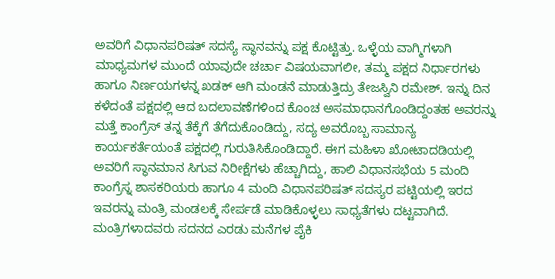ಅವರಿಗೆ ವಿಧಾನಪರಿಷತ್ ಸದಸ್ಯೆ ಸ್ಥಾನವನ್ನು ಪಕ್ಷ ಕೊಟ್ಟಿತ್ತು. ಒಳ್ಳೆಯ ವಾಗ್ಮಿಗಳಾಗಿ ಮಾಧ್ಯಮಗಳ ಮುಂದೆ ಯಾವುದೇ ಚರ್ಚಾ ವಿಷಯವಾಗಲೀ, ತಮ್ಮ ಪಕ್ಷದ ನಿರ್ಧಾರಗಳು ಹಾಗೂ ನಿರ್ಣಯಗಳನ್ನ ಖಡಕ್ ಆಗಿ ಮಂಡನೆ ಮಾಡುತ್ತಿದ್ರು ತೇಜಸ್ವಿನಿ ರಮೇಶ್. ಇನ್ನು ದಿನ ಕಳೆದಂತೆ ಪಕ್ಷದಲ್ಲಿ ಆದ ಬದಲಾವಣೆಗಳಿಂದ ಕೊಂಚ ಅಸಮಾಧಾನಗೊಂಡಿದ್ದಂತಹ ಅವರನ್ನು ಮತ್ತೆ ಕಾಂಗ್ರೆಸ್ ತನ್ನ ತೆಕ್ಕೆಗೆ ತೆಗೆದುಕೊಂಡಿದ್ದು, ಸದ್ಯ ಅವರೊಬ್ಬ ಸಾಮಾನ್ಯ ಕಾರ್ಯಕರ್ತೆಯಂತೆ ಪಕ್ಷದಲ್ಲಿ ಗುರುತಿಸಿಕೊಂಡಿದ್ದಾರೆ. ಈಗ ಮಹಿಳಾ ಖೋಟಾದಡಿಯಲ್ಲಿ ಅವರಿಗೆ ಸ್ಥಾನಮಾನ ಸಿಗುವ ನಿರೀಕ್ಷೆಗಳು ಹೆಚ್ಚಾಗಿದ್ದು, ಹಾಲಿ ವಿಧಾನಸಭೆಯ 5 ಮಂದಿ ಕಾಂಗ್ರೆಸ್ನ ಶಾಸಕರಿಯರು ಹಾಗೂ 4 ಮಂದಿ ವಿಧಾನಪರಿಷತ್ ಸದಸ್ಯರ ಪಟ್ಟಿಯಲ್ಲಿ ಇರದ ಇವರನ್ನು ಮಂತ್ರಿ ಮಂಡಲಕ್ಕೆ ಸೇರ್ಪಡೆ ಮಾಡಿಕೊಳ್ಳಲು ಸಾಧ್ಯತೆಗಳು ದಟ್ಟವಾಗಿದೆ. ಮಂತ್ರಿಗಳಾದವರು ಸದನದ ಎರಡು ಮನೆಗಳ ಪೈಕಿ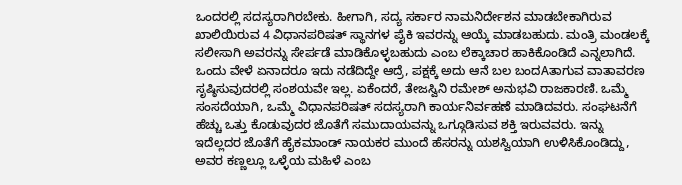ಒಂದರಲ್ಲಿ ಸದಸ್ಯರಾಗಿರಬೇಕು. ಹೀಗಾಗಿ, ಸದ್ಯ ಸರ್ಕಾರ ನಾಮನಿರ್ದೇಶನ ಮಾಡಬೇಕಾಗಿರುವ ಖಾಲಿಯಿರುವ 4 ವಿಧಾನಪರಿಷತ್ ಸ್ಥಾನಗಳ ಪೈಕಿ ಇವರನ್ನು ಆಯ್ಕೆ ಮಾಡಬಹುದು. ಮಂತ್ರಿ ಮಂಡಲಕ್ಕೆ ಸಲೀಸಾಗಿ ಅವರನ್ನು ಸೇರ್ಪಡೆ ಮಾಡಿಕೊಳ್ಳಬಹುದು ಎಂಬ ಲೆಕ್ಕಾಚಾರ ಹಾಕಿಕೊಂಡಿದೆ ಎನ್ನಲಾಗಿದೆ. ಒಂದು ವೇಳೆ ಏನಾದರೂ ಇದು ನಡೆದಿದ್ದೇ ಆದ್ರೆ, ಪಕ್ಷಕ್ಕೆ ಅದು ಆನೆ ಬಲ ಬಂದAತಾಗುವ ವಾತಾವರಣ ಸೃಷ್ಠಿಸುವುದರಲ್ಲಿ ಸಂಶಯವೇ ಇಲ್ಲ. ಏಕೆಂದರೆ, ತೇಜಸ್ವಿನಿ ರಮೇಶ್ ಅನುಭವಿ ರಾಜಕಾರಣಿ. ಒಮ್ಮೆ ಸಂಸದೆಯಾಗಿ, ಒಮ್ಮೆ ವಿಧಾನಪರಿಷತ್ ಸದಸ್ಯರಾಗಿ ಕಾರ್ಯನಿರ್ವಹಣೆ ಮಾಡಿದವರು. ಸಂಘಟನೆಗೆ ಹೆಚ್ಚು ಒತ್ತು ಕೊಡುವುದರ ಜೊತೆಗೆ ಸಮುದಾಯವನ್ನು ಒಗ್ಗೂಡಿಸುವ ಶಕ್ತಿ ಇರುವವರು. ಇನ್ನು ಇದೆಲ್ಲದರ ಜೊತೆಗೆ ಹೈಕಮಾಂಡ್ ನಾಯಕರ ಮುಂದೆ ಹೆಸರನ್ನು ಯಶಸ್ವಿಯಾಗಿ ಉಳಿಸಿಕೊಂಡಿದ್ದು, ಅವರ ಕಣ್ಣಲ್ಲೂ ಒಳ್ಳೆಯ ಮಹಿಳೆ ಎಂಬ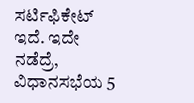ಸರ್ಟಿಫಿಕೇಟ್ ಇದೆ. ಇದೇ ನಡೆದ್ರೆ, ವಿಧಾನಸಭೆಯ 5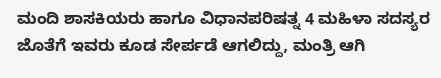ಮಂದಿ ಶಾಸಕಿಯರು ಹಾಗೂ ವಿಧಾನಪರಿಷತ್ನ 4 ಮಹಿಳಾ ಸದಸ್ಯರ ಜೊತೆಗೆ ಇವರು ಕೂಡ ಸೇರ್ಪಡೆ ಆಗಲಿದ್ದು, ಮಂತ್ರಿ ಆಗಿ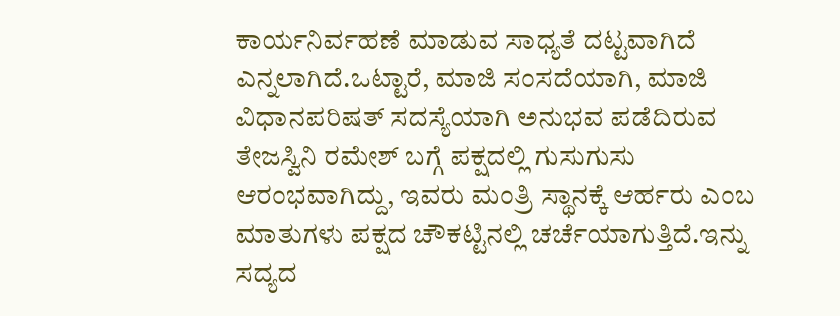ಕಾರ್ಯನಿರ್ವಹಣೆ ಮಾಡುವ ಸಾಧ್ಯತೆ ದಟ್ಟವಾಗಿದೆ ಎನ್ನಲಾಗಿದೆ.ಒಟ್ಟಾರೆ, ಮಾಜಿ ಸಂಸದೆಯಾಗಿ, ಮಾಜಿ ವಿಧಾನಪರಿಷತ್ ಸದಸ್ಯೆಯಾಗಿ ಅನುಭವ ಪಡೆದಿರುವ ತೇಜಸ್ವಿನಿ ರಮೇಶ್ ಬಗ್ಗೆ ಪಕ್ಷದಲ್ಲಿ ಗುಸುಗುಸು ಆರಂಭವಾಗಿದ್ದು, ಇವರು ಮಂತ್ರಿ ಸ್ಥಾನಕ್ಕೆ ಆರ್ಹರು ಎಂಬ ಮಾತುಗಳು ಪಕ್ಷದ ಚೌಕಟ್ಟಿನಲ್ಲಿ ಚರ್ಚೆಯಾಗುತ್ತಿದೆ.ಇನ್ನು ಸದ್ಯದ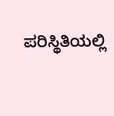ಪರಿಸ್ಥಿತಿಯಲ್ಲಿ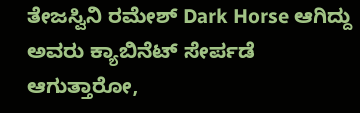ತೇಜಸ್ವಿನಿ ರಮೇಶ್ Dark Horse ಆಗಿದ್ದು ಅವರು ಕ್ಯಾಬಿನೆಟ್ ಸೇರ್ಪಡೆ ಆಗುತ್ತಾರೋ,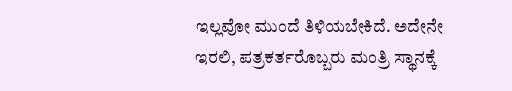ಇಲ್ಲವೋ ಮುಂದೆ ತಿಳಿಯಬೇಕಿದೆ. ಅದೇನೇ ಇರಲಿ, ಪತ್ರಕರ್ತರೊಬ್ಬರು ಮಂತ್ರಿ ಸ್ಥಾನಕ್ಕೆ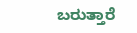ಬರುತ್ತಾರೆ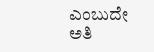ಎಂಬುದೇ ಅತಿ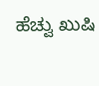ಹೆಚ್ವು ಖುಷಿ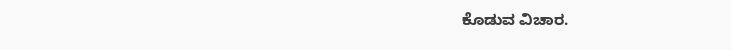ಕೊಡುವ ವಿಚಾರ.